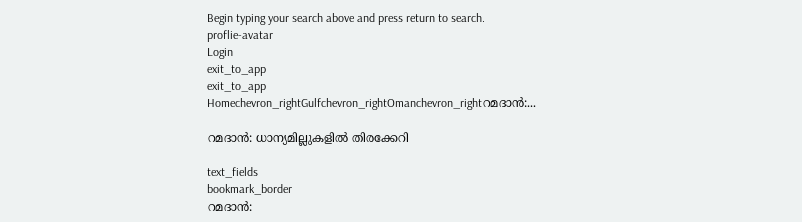Begin typing your search above and press return to search.
proflie-avatar
Login
exit_to_app
exit_to_app
Homechevron_rightGulfchevron_rightOmanchevron_rightറമദാൻ:...

റമദാൻ: ധാന്യമില്ലുകളിൽ തിരക്കേറി

text_fields
bookmark_border
റമദാൻ: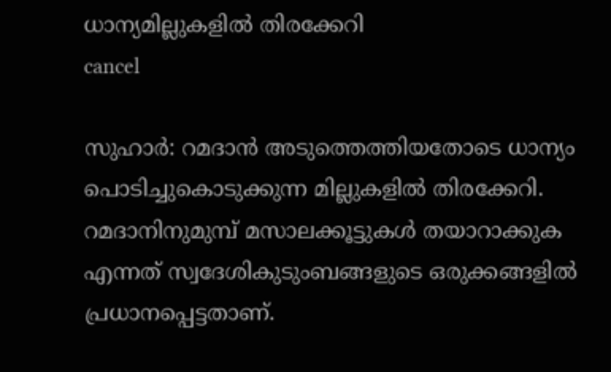ധാന്യമില്ലുകളിൽ തിരക്കേറി
cancel

സുഹാർ: റമദാൻ അടുത്തെത്തിയതോടെ ധാന്യം പൊടിച്ചുകൊടുക്കുന്ന മില്ലുകളിൽ തിരക്കേറി. റമദാനിനുമുമ്പ് മസാലക്കൂട്ടുകൾ തയാറാക്കുക എന്നത് സ്വദേശികുടുംബങ്ങളുടെ ഒരുക്കങ്ങളിൽ പ്രധാനപ്പെട്ടതാണ്.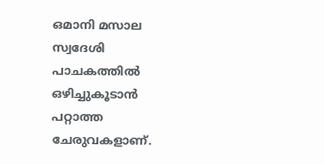ഒമാനി മസാല സ്വദേശി പാചകത്തിൽ ഒഴിച്ചുകൂടാൻ പറ്റാത്ത ചേരുവകളാണ്.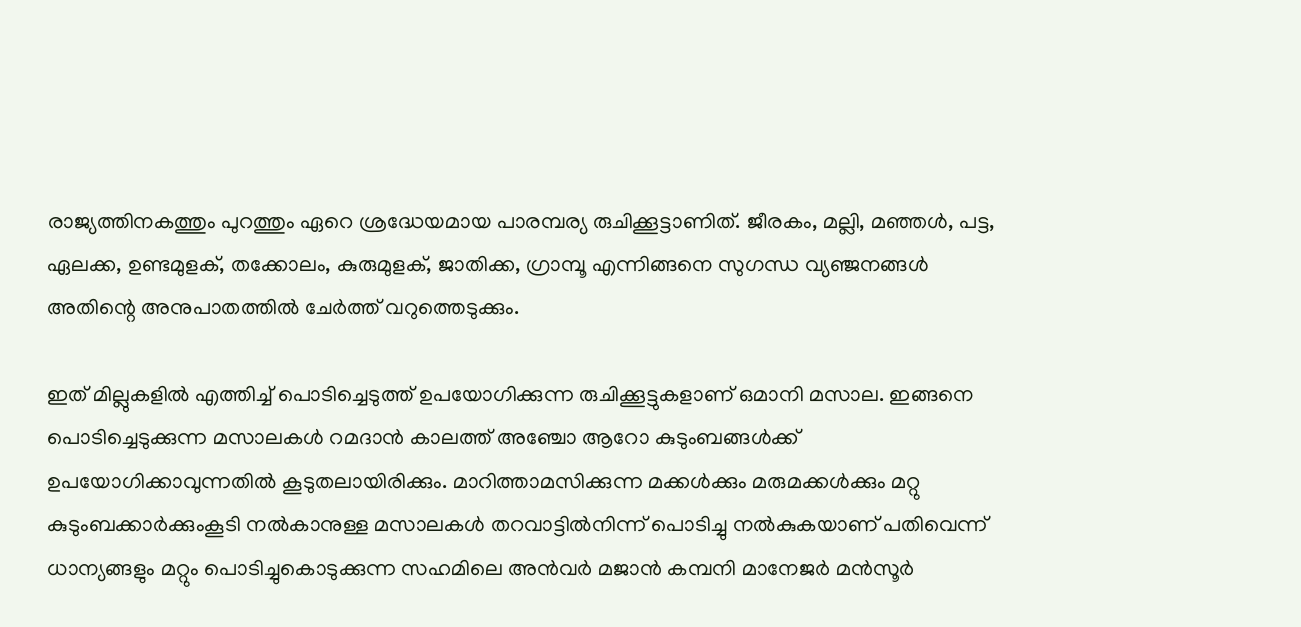രാജ്യത്തിനകത്തും പുറത്തും ഏറെ ശ്രദ്ധേയമായ പാരമ്പര്യ രുചിക്കൂട്ടാണിത്. ജീരകം, മല്ലി, മഞ്ഞൾ, പട്ട, ഏലക്ക, ഉണ്ടമുളക്, തക്കോലം, കുരുമുളക്, ജാതിക്ക, ഗ്രാമ്പൂ എന്നിങ്ങനെ സുഗന്ധ വ്യഞ്ജനങ്ങൾ അതിന്റെ അനുപാതത്തിൽ ചേർത്ത് വറുത്തെടുക്കും.

ഇത് മില്ലുകളിൽ എത്തിച്ച് പൊടിച്ചെടുത്ത് ഉപയോഗിക്കുന്ന രുചിക്കൂട്ടുകളാണ് ഒമാനി മസാല. ഇങ്ങനെ പൊടിച്ചെടുക്കുന്ന മസാലകൾ റമദാൻ കാലത്ത് അഞ്ചോ ആറോ കുടുംബങ്ങൾക്ക് ഉപയോഗിക്കാവുന്നതിൽ കൂടുതലായിരിക്കും. മാറിത്താമസിക്കുന്ന മക്കൾക്കും മരുമക്കൾക്കും മറ്റു കുടുംബക്കാർക്കുംകൂടി നൽകാനുള്ള മസാലകൾ തറവാട്ടിൽനിന്ന് പൊടിച്ചു നൽകുകയാണ് പതിവെന്ന് ധാന്യങ്ങളും മറ്റും പൊടിച്ചുകൊടുക്കുന്ന സഹമിലെ അൻവർ മജാൻ കമ്പനി മാനേജർ മൻസൂർ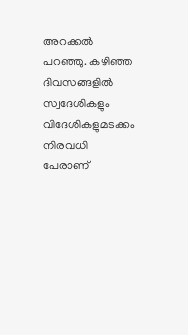അറക്കൽ പറഞ്ഞു. കഴിഞ്ഞ ദിവസങ്ങളിൽ സ്വദേശികളും വിദേശികളുമടക്കം നിരവധി പേരാണ്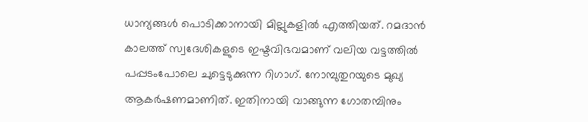ധാന്യങ്ങൾ പൊടിക്കാനായി മില്ലുകളിൽ എത്തിയത്. റമദാൻ കാലത്ത് സ്വദേശികളുടെ ഇഷ്ടവിഭവമാണ് വലിയ വട്ടത്തിൽ പപ്പടംപോലെ ചുട്ടെടുക്കുന്ന റിഗാഗ്. നോമ്പുതുറയുടെ മുഖ്യ ആകർഷണമാണിത്. ഇതിനായി വാങ്ങുന്ന ഗോതമ്പിനും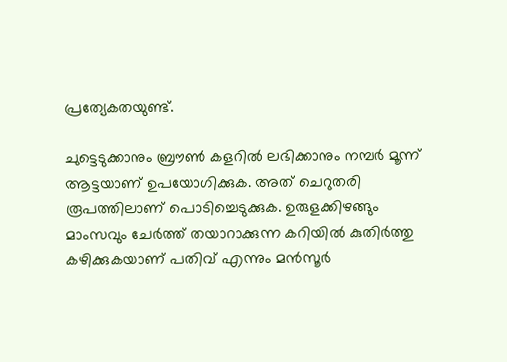പ്രത്യേകതയുണ്ട്.

ചുട്ടെടുക്കാനും ബ്രൗൺ കളറിൽ ലഭിക്കാനും നമ്പർ മൂന്ന് ആട്ടയാണ് ഉപയോഗിക്കുക. അത് ചെറുതരി രൂപത്തിലാണ് പൊടിച്ചെടുക്കുക. ഉരുളക്കിഴങ്ങും മാംസവും ചേർത്ത് തയാറാക്കുന്ന കറിയിൽ കുതിർത്തു കഴിക്കുകയാണ് പതിവ് എന്നും മൻസൂർ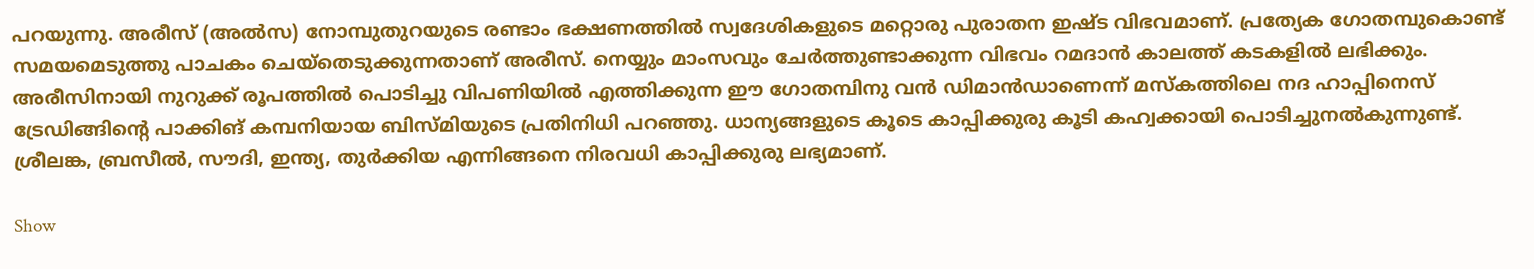പറയുന്നു. അരീസ് (അൽസ) നോമ്പുതുറയുടെ രണ്ടാം ഭക്ഷണത്തിൽ സ്വദേശികളുടെ മറ്റൊരു പുരാതന ഇഷ്ട വിഭവമാണ്. പ്രത്യേക ഗോതമ്പുകൊണ്ട് സമയമെടുത്തു പാചകം ചെയ്തെടുക്കുന്നതാണ് അരീസ്. നെയ്യും മാംസവും ചേർത്തുണ്ടാക്കുന്ന വിഭവം റമദാൻ കാലത്ത് കടകളിൽ ലഭിക്കും. അരീസിനായി നുറുക്ക് രൂപത്തിൽ പൊടിച്ചു വിപണിയിൽ എത്തിക്കുന്ന ഈ ഗോതമ്പിനു വൻ ഡിമാൻഡാണെന്ന് മസ്കത്തിലെ നദ ഹാപ്പിനെസ് ട്രേഡിങ്ങിന്റെ പാക്കിങ് കമ്പനിയായ ബിസ്മിയുടെ പ്രതിനിധി പറഞ്ഞു. ധാന്യങ്ങളുടെ കൂടെ കാപ്പിക്കുരു കൂടി കഹ്വക്കായി പൊടിച്ചുനൽകുന്നുണ്ട്. ശ്രീലങ്ക, ബ്രസീൽ, സൗദി, ഇന്ത്യ, തുർക്കിയ എന്നിങ്ങനെ നിരവധി കാപ്പിക്കുരു ലഭ്യമാണ്.

Show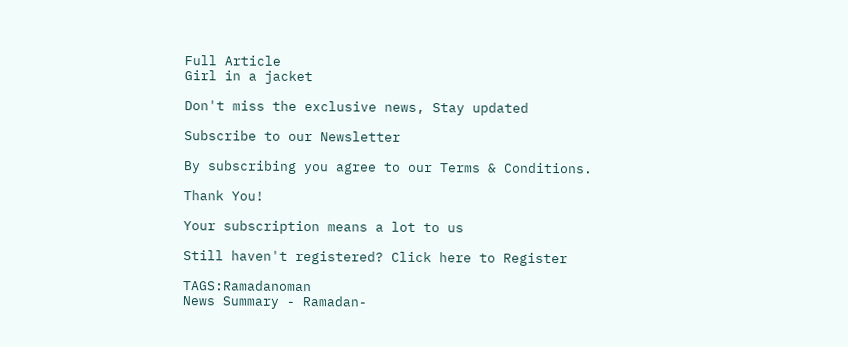Full Article
Girl in a jacket

Don't miss the exclusive news, Stay updated

Subscribe to our Newsletter

By subscribing you agree to our Terms & Conditions.

Thank You!

Your subscription means a lot to us

Still haven't registered? Click here to Register

TAGS:Ramadanoman
News Summary - Ramadan-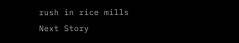rush in rice mills
Next Story